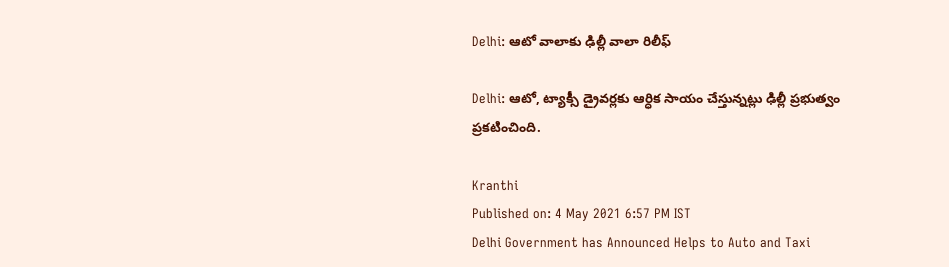Delhi: ఆటో వాలాకు ఢిల్లీ వాలా రిలీఫ్

Delhi: ఆటో, ట్యాక్సీ డ్రైవర్లకు ఆర్ధిక సాయం చేస్తున్నట్లు ఢిల్లీ ప్రభుత్వం ప్రకటించింది.

Kranthi
Published on: 4 May 2021 6:57 PM IST
Delhi Government has Announced Helps to Auto and Taxi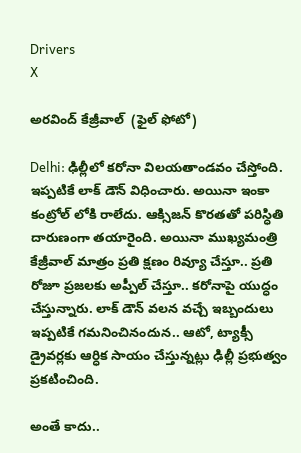Drivers
X

అరవింద్ కేజ్రీవాల్  (ఫైల్ ఫోటో)

Delhi: ఢిల్లీలో కరోనా విలయతాండవం చేస్తోంది. ఇప్పటికే లాక్ డౌన్ విధించారు. అయినా ఇంకా కంట్రోల్ లోకి రాలేదు. ఆక్సిజన్ కొరతతో పరిస్ధితి దారుణంగా తయారైంది. అయినా ముఖ్యమంత్రి కేజ్రీవాల్ మాత్రం ప్రతి క్షణం రివ్యూ చేస్తూ.. ప్రతి రోజూ ప్రజలకు అప్పీల్ చేస్తూ.. కరోనాపై యుద్ధం చేస్తున్నారు. లాక్ డౌన్ వలన వచ్చే ఇబ్బందులు ఇప్పటికే గమనించినందున.. ఆటో, ట్యాక్సీ డ్రైవర్లకు ఆర్ధిక సాయం చేస్తున్నట్లు ఢిల్లీ ప్రభుత్వం ప్రకటించింది.

అంతే కాదు..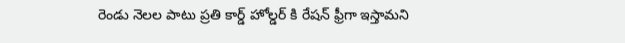రెండు నెలల పాటు ప్రతి కార్డ్ హోల్డర్ కి రేషన్ ఫ్రీగా ఇస్తామని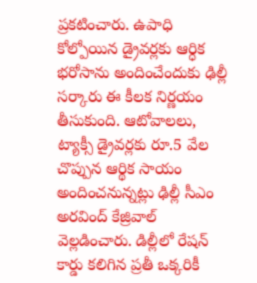ప్రకటించారు. ఉపాధి కోల్పోయిన డ్రైవర్లకు ఆర్ధిక భరోసాను అందించేందుకు ఢిల్లీ సర్కారు ఈ కీలక నిర్ణయం తీసుకుంది. ఆటోవాలలు, ట్యాక్సీ డ్రైవర్లకు రూ.5 వేల చొప్పున ఆర్థిక సాయం అందించనున్నట్లు ఢిల్లీ సీఎం అరవింద్ కేజ్రివాల్ వెల్లడించారు. డిల్లీలో రేషన్ కార్డు కలిగిన ప్రతీ ఒక్కరికీ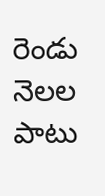రెండు నెలల పాటు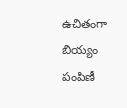ఉచితంగా బియ్యం పంపిణీ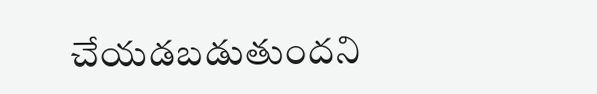చేయడబడుతుందని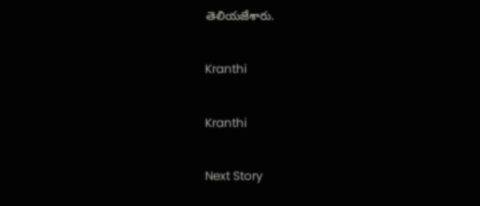తెలియజేశారు.

Kranthi

Kranthi

Next Story